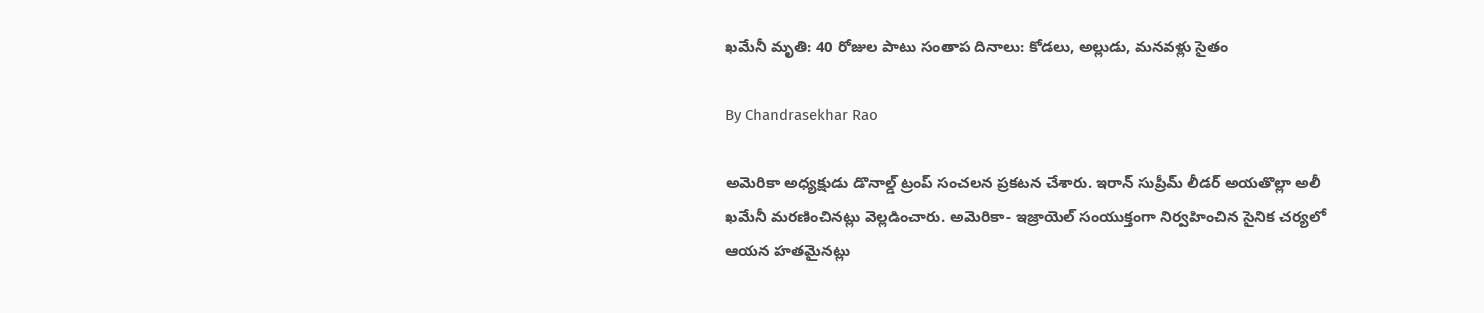ఖమేనీ మృతి: 40 రోజుల పాటు సంతాప దినాలు: కోడలు, అల్లుడు, మనవళ్లు సైతం

By Chandrasekhar Rao

అమెరికా అధ్యక్షుడు డొనాల్డ్ ట్రంప్ సంచలన ప్రకటన చేశారు. ఇరాన్ సుప్రీమ్ లీడర్ అయతొల్లా అలీ ఖమేనీ మరణించినట్లు వెల్లడించారు. అమెరికా- ఇజ్రాయెల్ సంయుక్తంగా నిర్వహించిన సైనిక చర్యలో ఆయన హతమైనట్లు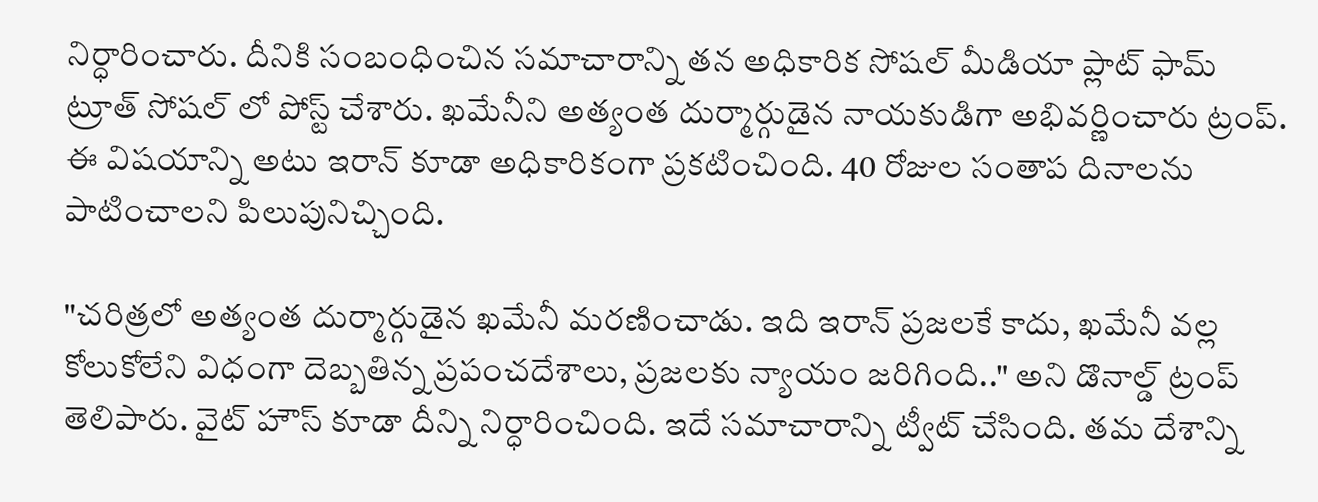నిర్ధారించారు. దీనికి సంబంధించిన సమాచారాన్ని తన అధికారిక సోషల్ మీడియా ప్లాట్ ఫామ్ ట్రూత్ సోషల్ లో పోస్ట్ చేశారు. ఖమేనీని అత్యంత దుర్మార్గుడైన నాయకుడిగా అభివర్ణించారు ట్రంప్. ఈ విషయాన్ని అటు ఇరాన్ కూడా అధికారికంగా ప్రకటించింది. 40 రోజుల సంతాప దినాలను పాటించాలని పిలుపునిచ్చింది.

"చరిత్రలో అత్యంత దుర్మార్గుడైన ఖమేనీ మరణించాడు. ఇది ఇరాన్ ప్రజలకే కాదు, ఖమేనీ వల్ల కోలుకోలేని విధంగా దెబ్బతిన్న ప్రపంచదేశాలు, ప్రజలకు న్యాయం జరిగింది.." అని డొనాల్డ్ ట్రంప్ తెలిపారు. వైట్ హౌస్ కూడా దీన్ని నిర్ధారించింది. ఇదే సమాచారాన్ని ట్వీట్ చేసింది. తమ దేశాన్ని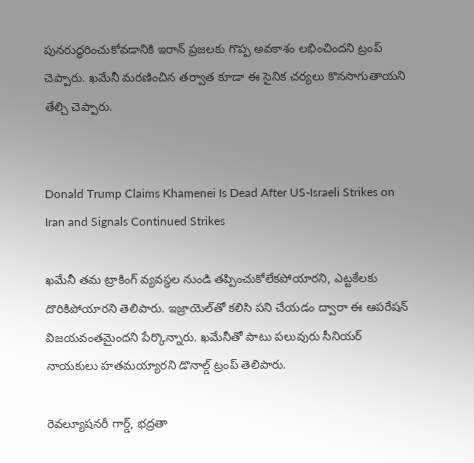పునరుద్ధరించుకోవడానికి ఇరాన్ ప్రజలకు గొప్ప అవకాశం లభించిందని ట్రంప్ చెప్పారు. ఖమేనీ మరణించిన తర్వాత కూడా ఈ సైనిక చర్యలు కొనసాగుతాయని తేల్చి చెప్పారు.


Donald Trump Claims Khamenei Is Dead After US-Israeli Strikes on Iran and Signals Continued Strikes

ఖమేనీ తమ ట్రాకింగ్ వ్యవస్థల నుండి తప్పించుకోలేకపోయారని, ఎట్టకేలకు దొరికిపోయారని తెలిపారు. ఇజ్రాయెల్‌తో కలిసి పని చేయడం ద్వారా ఈ ఆపరేషన్ విజయవంతమైందని పేర్కొన్నారు. ఖమేనీతో పాటు పలువురు సీనియర్ నాయకులు హతమయ్యారని డొనాల్డ్ ట్రంప్ తెలిపారు.

రెవల్యూషనరీ గార్డ్, భద్రతా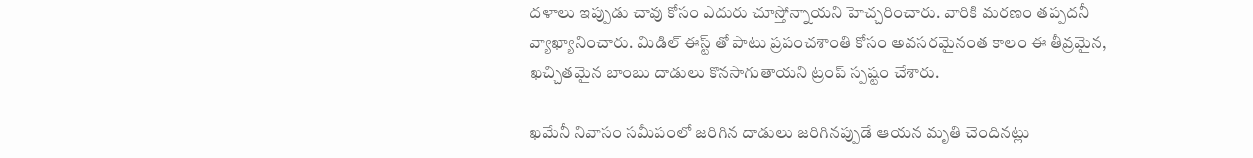దళాలు ఇప్పుడు చావు కోసం ఎదురు చూస్తోన్నాయని హెచ్చరించారు. వారికి మరణం తప్పదనీ వ్యాఖ్యానించారు. మిడిల్ ఈస్ట్ తో పాటు ప్రపంచశాంతి కోసం అవసరమైనంత కాలం ఈ తీవ్రమైన, ఖచ్చితమైన బాంబు దాడులు కొనసాగుతాయని ట్రంప్ స్పష్టం చేశారు.

ఖమేనీ నివాసం సమీపంలో జరిగిన దాడులు జరిగినప్పుడే ఆయన మృతి చెందినట్లు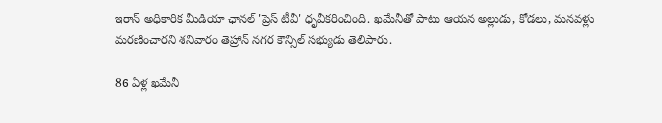ఇరాన్ అధికారిక మీడియా ఛానల్ 'ప్రెస్ టీవీ' ధృవీకరించింది. ఖమేనీతో పాటు ఆయన అల్లుడు, కోడలు, మనవళ్లు మరణించారని శనివారం తెహ్రాన్ నగర కౌన్సిల్ సభ్యుడు తెలిపారు.

86 ఏళ్ల ఖమేనీ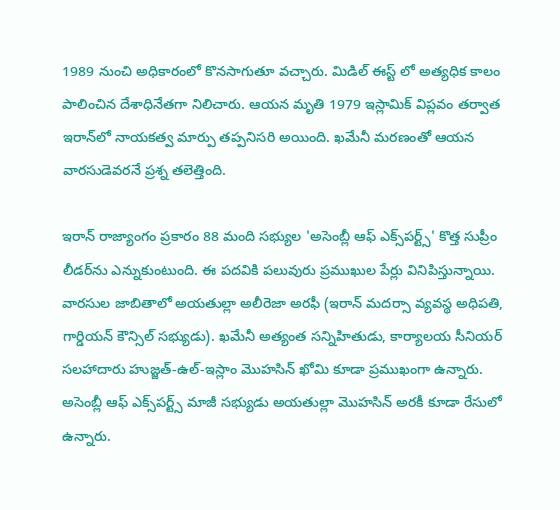1989 నుంచి అధికారంలో కొనసాగుతూ వచ్చారు. మిడిల్ ఈస్ట్ లో అత్యధిక కాలం పాలించిన దేశాధినేతగా నిలిచారు. ఆయన మృతి 1979 ఇస్లామిక్ విప్లవం తర్వాత ఇరాన్‌లో నాయకత్వ మార్పు తప్పనిసరి అయింది. ఖమేనీ మరణంతో ఆయన వారసుడెవరనే ప్రశ్న తలెత్తింది.

ఇరాన్ రాజ్యాంగం ప్రకారం 88 మంది సభ్యుల 'అసెంబ్లీ ఆఫ్ ఎక్స్‌పర్ట్స్' కొత్త సుప్రీం లీడర్‌ను ఎన్నుకుంటుంది. ఈ పదవికి పలువురు ప్రముఖుల పేర్లు వినిపిస్తున్నాయి. వారసుల జాబితాలో అయతుల్లా అలీరెజా అరఫీ (ఇరాన్ మదర్సా వ్యవస్థ అధిపతి, గార్డియన్ కౌన్సిల్ సభ్యుడు). ఖమేనీ అత్యంత సన్నిహితుడు, కార్యాలయ సీనియర్ సలహాదారు హుజ్జత్-ఉల్-ఇస్లాం మొహసిన్ ఖోమి కూడా ప్రముఖంగా ఉన్నారు. అసెంబ్లీ ఆఫ్ ఎక్స్‌పర్ట్స్ మాజీ సభ్యుడు అయతుల్లా మొహసిన్ అరకీ కూడా రేసులో ఉన్నారు.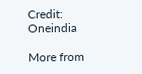Credit: Oneindia

More from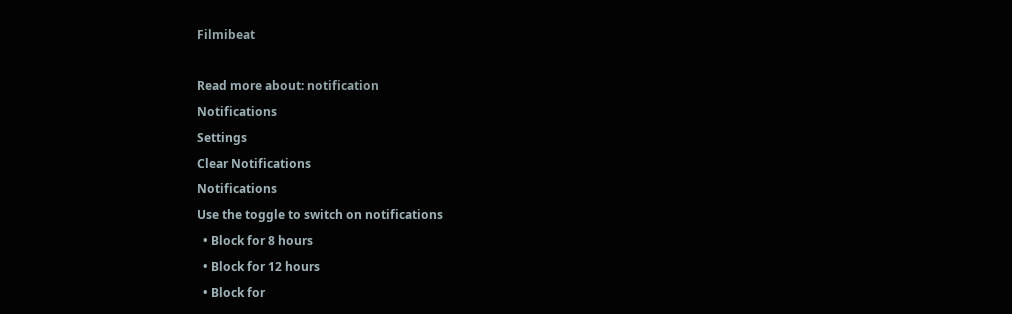Filmibeat

Read more about: notification
Notifications
Settings
Clear Notifications
Notifications
Use the toggle to switch on notifications
  • Block for 8 hours
  • Block for 12 hours
  • Block for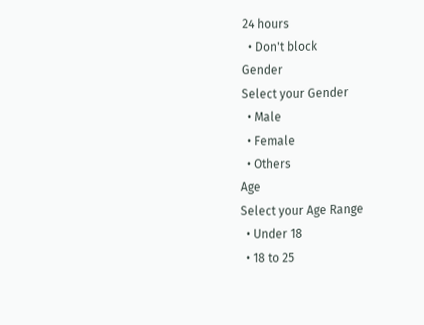24 hours
  • Don't block
Gender
Select your Gender
  • Male
  • Female
  • Others
Age
Select your Age Range
  • Under 18
  • 18 to 25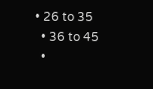• 26 to 35
  • 36 to 45
  •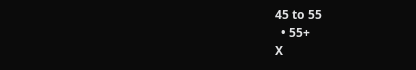45 to 55
  • 55+
X